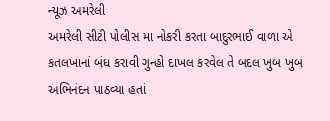ન્યૂઝ અમરેલી
અમરેલી સીટી પોલીસ મા નોકરી કરતા બાદુરભાઈ વાળા એ કતલખાનાં બંધ કરાવી ગુન્હો દાખલ કરવેલ તે બદલ ખુબ ખુબ અભિનંદન પાઠવ્યા હતાં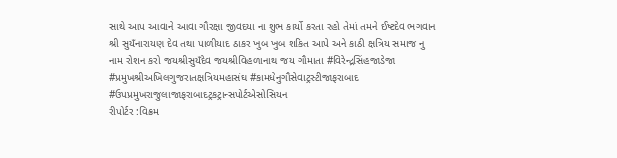સાથે આપ આવાને આવા ગૌરક્ષા જીવદયા ના શુભ કાર્યો કરતા રહો તેમાં તમને ઈષ્ટદેવ ભગવાન શ્રી સુયઁનારાયણ દેવ તથા પાળીયાદ ઠાકર ખુબ ખુબ શકિત આપે અને કાઠી ક્ષત્રિય સમાજ નુ નામ રોશન કરો જયશ્રીસુયઁદેવ જયશ્રીવિહળાનાથ જય ગૌમાતા #વિરેન્દ્રસિંહજાડેજા #પ્રમુખશ્રીઅખિલગુજરાતક્ષત્રિયમહાસંઘ #કામધેનુગૌસેવાટ્રસ્ટીજાફરાબાદ #ઉપપ્રમુખરાજુલાજાફરાબાદટ્રકટ્રાન્સપોર્ટએસોસિયન
રીપોર્ટર :વિક્રમ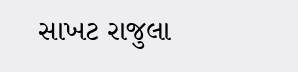સાખટ રાજુલા